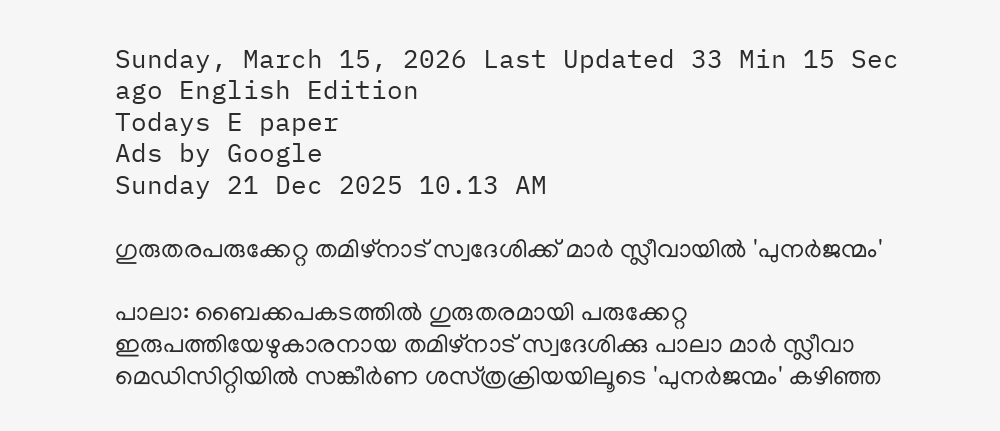Sunday, March 15, 2026 Last Updated 33 Min 15 Sec ago English Edition
Todays E paper
Ads by Google
Sunday 21 Dec 2025 10.13 AM

ഗുരുതരപരുക്കേറ്റ തമിഴ്‌നാട്‌ സ്വദേശിക്ക്‌ മാര്‍ സ്ലീവായില്‍ 'പുനര്‍ജന്മം'

പാലാ: ബൈക്കപകടത്തില്‍ ഗുരുതരമായി പരുക്കേറ്റ ഇരുപത്തിയേഴുകാരനായ തമിഴ്‌നാട്‌ സ്വദേശിക്കു പാലാ മാര്‍ സ്ലീവാ മെഡിസിറ്റിയില്‍ സങ്കീര്‍ണ ശസ്‌ത്രക്രിയയിലൂടെ 'പുനര്‍ജന്മം' കഴിഞ്ഞ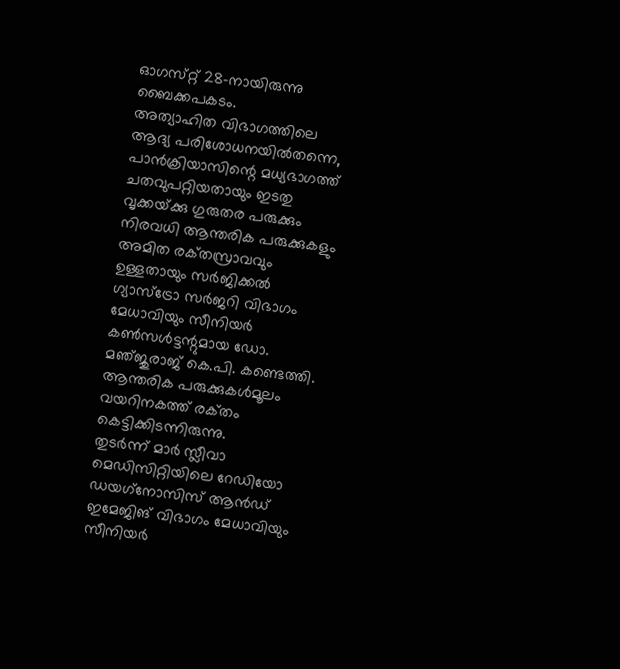ഓഗസ്‌റ്റ് 28-നായിരുന്നു ബൈക്കപകടം.
അത്യാഹിത വിഭാഗത്തിലെ ആദ്യ പരിശോധനയില്‍തന്നെ, പാന്‍ക്രിയാസിന്റെ മധ്യഭാഗത്ത്‌ ചതവുപറ്റിയതായും ഇടതു വൃക്കയ്‌ക്കു ഗുരുതര പരുക്കും നിരവധി ആന്തരിക പരുക്കുകളും അമിത രക്‌തസ്രാവവും ഉള്ളതായും സര്‍ജിക്കല്‍ ഗ്യാസ്‌ട്രോ സര്‍ജറി വിഭാഗം മേധാവിയും സീനിയര്‍ കണ്‍സള്‍ട്ടന്റുമായ ഡോ. മഞ്‌ജുരാജ്‌ കെ.പി. കണ്ടെത്തി. ആന്തരിക പരുക്കുകള്‍മൂലം വയറിനകത്ത്‌ രക്‌തം കെട്ടിക്കിടന്നിരുന്നു.
തുടര്‍ന്ന്‌ മാര്‍ സ്ലീവാ മെഡിസിറ്റിയിലെ റേഡിയോ ഡയഗ്‌നോസിസ്‌ ആന്‍ഡ്‌ ഇമേജിങ്‌ വിഭാഗം മേധാവിയും സീനിയര്‍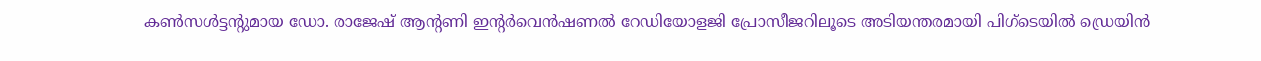കണ്‍സള്‍ട്ടന്റുമായ ഡോ. രാജേഷ്‌ ആന്റണി ഇന്റര്‍വെന്‍ഷണല്‍ റേഡിയോളജി പ്രോസീജറിലൂടെ അടിയന്തരമായി പിഗ്‌ടെയില്‍ ഡ്രെയിന്‍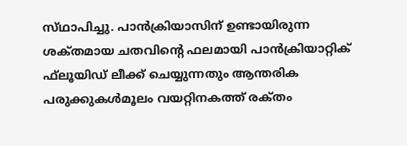സ്‌ഥാപിച്ചു. പാന്‍ക്രിയാസിന്‌ ഉണ്ടായിരുന്ന ശക്‌തമായ ചതവിന്റെ ഫലമായി പാന്‍ക്രിയാറ്റിക്‌ ഫ്‌ലൂയിഡ്‌ ലീക്ക്‌ ചെയ്യുന്നതും ആന്തരിക പരുക്കുകള്‍മൂലം വയറ്റിനകത്ത്‌ രക്‌തം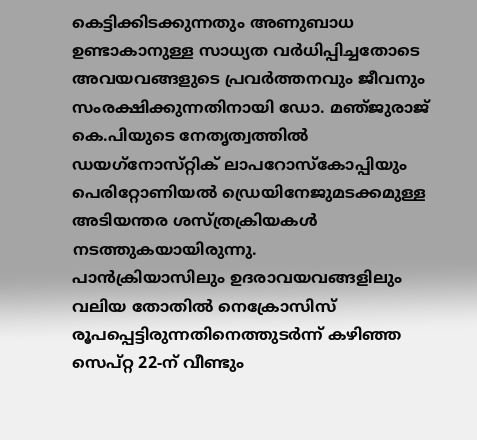കെട്ടിക്കിടക്കുന്നതും അണുബാധ ഉണ്ടാകാനുള്ള സാധ്യത വര്‍ധിപ്പിച്ചതോടെ അവയവങ്ങളുടെ പ്രവര്‍ത്തനവും ജീവനും സംരക്ഷിക്കുന്നതിനായി ഡോ. മഞ്‌ജുരാജ്‌ കെ.പിയുടെ നേതൃത്വത്തില്‍ ഡയഗ്‌നോസ്‌റ്റിക്‌ ലാപറോസ്‌കോപ്പിയും പെരിറ്റോണിയല്‍ ഡ്രെയിനേജുമടക്കമുള്ള അടിയന്തര ശസ്‌ത്രക്രിയകള്‍ നടത്തുകയായിരുന്നു.
പാന്‍ക്രിയാസിലും ഉദരാവയവങ്ങളിലും വലിയ തോതില്‍ നെക്രോസിസ്‌ രൂപപ്പെട്ടിരുന്നതിനെത്തുടര്‍ന്ന്‌ കഴിഞ്ഞ സെപ്‌റ്റ 22-ന്‌ വീണ്ടും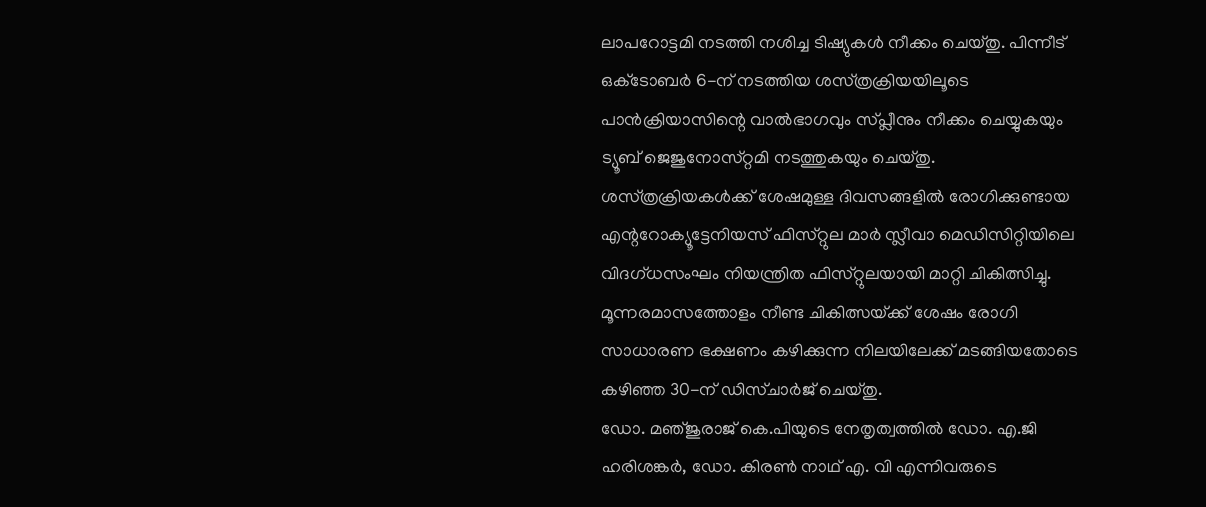ലാപറോട്ടമി നടത്തി നശിച്ച ടിഷ്യുകള്‍ നീക്കം ചെയ്‌തു. പിന്നീട്‌ ഒക്‌ടോബര്‍ 6-ന്‌ നടത്തിയ ശസ്‌ത്രക്രിയയിലൂടെ പാന്‍ക്രിയാസിന്റെ വാല്‍ഭാഗവും സ്‌പ്ലീനും നീക്കം ചെയ്യുകയും ട്യൂബ്‌ ജെജുനോസ്‌റ്റമി നടത്തുകയും ചെയ്‌തു.
ശസ്‌ത്രക്രിയകള്‍ക്ക്‌ ശേഷമുള്ള ദിവസങ്ങളില്‍ രോഗിക്കുണ്ടായ എന്ററോക്യൂട്ടേനിയസ്‌ ഫിസ്‌റ്റുല മാര്‍ സ്ലീവാ മെഡിസിറ്റിയിലെ വിദഗ്‌ധസംഘം നിയന്ത്രിത ഫിസ്‌റ്റുലയായി മാറ്റി ചികിത്സിച്ചു. മൂന്നരമാസത്തോളം നീണ്ട ചികിത്സയ്‌ക്ക് ശേഷം രോഗി സാധാരണ ഭക്ഷണം കഴിക്കുന്ന നിലയിലേക്ക്‌ മടങ്ങിയതോടെ കഴിഞ്ഞ 30-ന്‌ ഡിസ്‌ചാര്‍ജ്‌ ചെയ്‌തു.
ഡോ. മഞ്‌ജുരാജ്‌ കെ.പിയുടെ നേതൃത്വത്തില്‍ ഡോ. എ.ജി ഹരിശങ്കര്‍, ഡോ. കിരണ്‍ നാഥ്‌ എ. വി എന്നിവരുടെ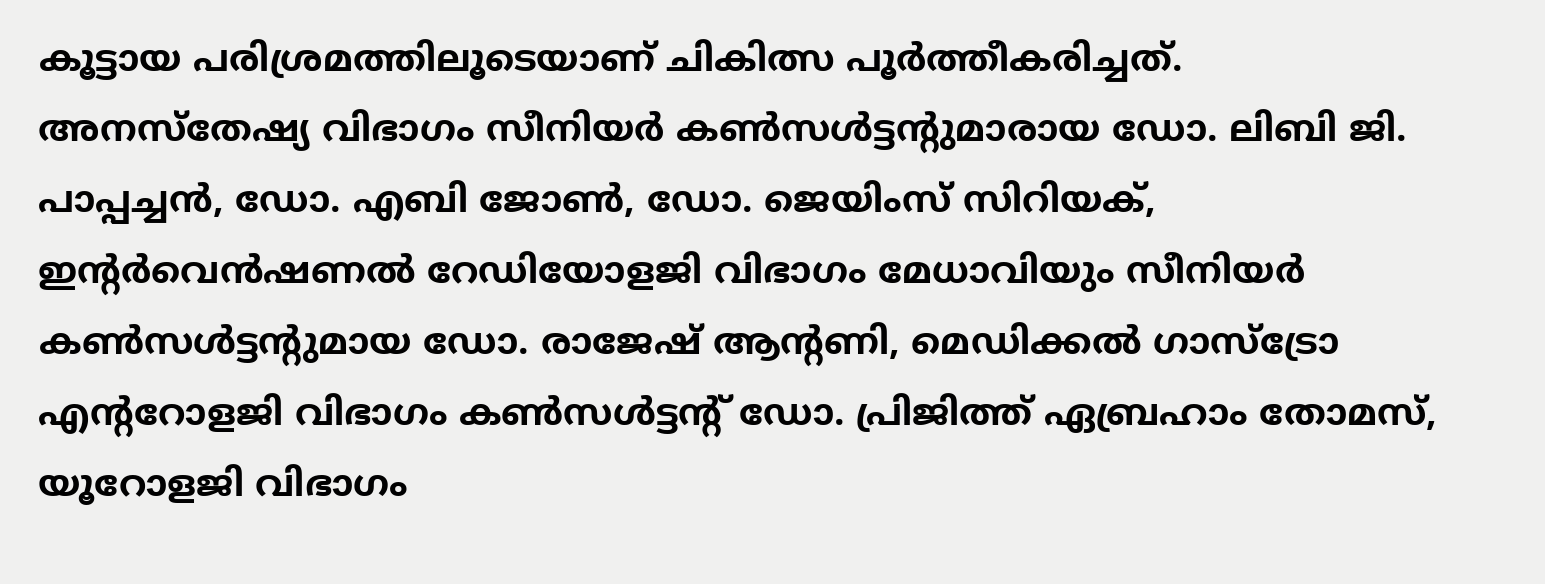കൂട്ടായ പരിശ്രമത്തിലൂടെയാണ്‌ ചികിത്സ പൂര്‍ത്തീകരിച്ചത്‌.
അനസ്‌തേഷ്യ വിഭാഗം സീനിയര്‍ കണ്‍സള്‍ട്ടന്റുമാരായ ഡോ. ലിബി ജി. പാപ്പച്ചന്‍, ഡോ. എബി ജോണ്‍, ഡോ. ജെയിംസ്‌ സിറിയക്‌, ഇന്റര്‍വെന്‍ഷണല്‍ റേഡിയോളജി വിഭാഗം മേധാവിയും സീനിയര്‍ കണ്‍സള്‍ട്ടന്റുമായ ഡോ. രാജേഷ്‌ ആന്റണി, മെഡിക്കല്‍ ഗാസ്‌ട്രോ എന്ററോളജി വിഭാഗം കണ്‍സള്‍ട്ടന്റ്‌ ഡോ. പ്രിജിത്ത്‌ ഏബ്രഹാം തോമസ്‌, യൂറോളജി വിഭാഗം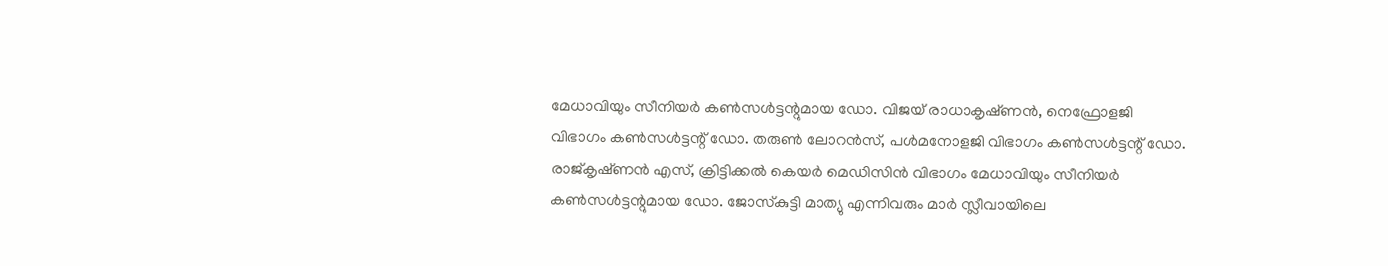മേധാവിയും സീനിയര്‍ കണ്‍സള്‍ട്ടന്റുമായ ഡോ. വിജയ്‌ രാധാകൃഷ്‌ണന്‍, നെഫ്രോളജി വിഭാഗം കണ്‍സള്‍ട്ടന്റ്‌ ഡോ. തരുണ്‍ ലോറന്‍സ്‌, പള്‍മനോളജി വിഭാഗം കണ്‍സള്‍ട്ടന്റ്‌ ഡോ. രാജ്‌കൃഷ്‌ണന്‍ എസ്‌, ക്രിട്ടിക്കല്‍ കെയര്‍ മെഡിസിന്‍ വിഭാഗം മേധാവിയും സീനിയര്‍ കണ്‍സള്‍ട്ടന്റുമായ ഡോ. ജോസ്‌കുട്ടി മാത്യു എന്നിവരും മാര്‍ സ്ലീവായിലെ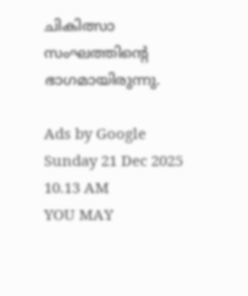ചികിത്സാ സംഘത്തിന്റെ ഭാഗമായിരുന്നു.

Ads by Google
Sunday 21 Dec 2025 10.13 AM
YOU MAY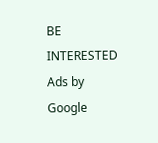BE INTERESTED
Ads by Google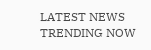LATEST NEWS
TRENDING NOW